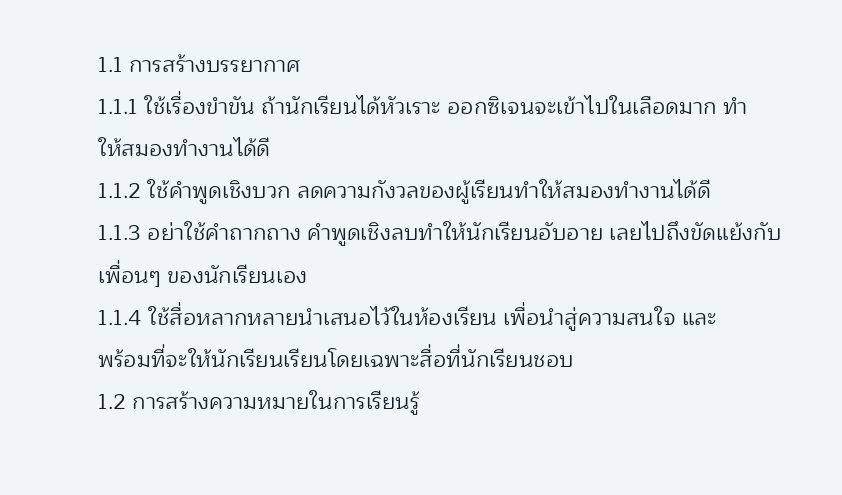1.1 การสร้างบรรยากาศ
1.1.1 ใช้เรื่องขำขัน ถ้านักเรียนได้หัวเราะ ออกซิเจนจะเข้าไปในเลือดมาก ทำ
ให้สมองทำงานได้ดี
1.1.2 ใช้คำพูดเชิงบวก ลดความกังวลของผู้เรียนทำให้สมองทำงานได้ดี
1.1.3 อย่าใช้คำถากถาง คำพูดเชิงลบทำให้นักเรียนอับอาย เลยไปถึงขัดแย้งกับ
เพื่อนๆ ของนักเรียนเอง
1.1.4 ใช้สื่อหลากหลายนำเสนอไว้ในห้องเรียน เพื่อนำสู่ความสนใจ และ
พร้อมที่จะให้นักเรียนเรียนโดยเฉพาะสื่อที่นักเรียนชอบ
1.2 การสร้างความหมายในการเรียนรู้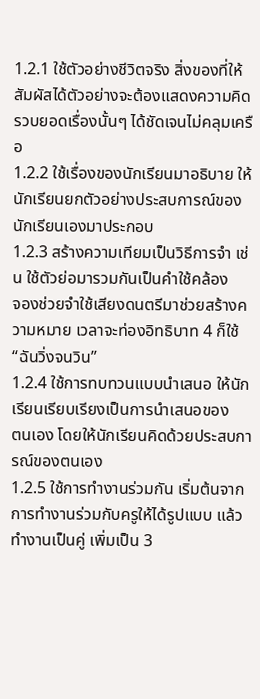1.2.1 ใช้ตัวอย่างชีวิตจริง สิ่งของที่ให้สัมผัสได้ตัวอย่างจะต้องแสดงความคิด
รวบยอดเรื่องนั้นๆ ได้ชัดเจนไม่คลุมเครือ
1.2.2 ใช้เรื่องของนักเรียนมาอธิบาย ให้นักเรียนยกตัวอย่างประสบการณ์ของ
นักเรียนเองมาประกอบ
1.2.3 สร้างความเทียมเป็นวิธีการจำ เช่น ใช้ตัวย่อมารวมกันเป็นคำใช้คล้อง
จองช่วยจำใช้เสียงดนตรีมาช่วยสร้างความหมาย เวลาจะท่องอิทธิบาท 4 ก็ใช้ “ฉันวิ่งจนวิน”
1.2.4 ใช้การทบทวนแบบนำเสนอ ให้นักเรียนเรียบเรียงเป็นการนำเสนอของ
ตนเอง โดยให้นักเรียนคิดด้วยประสบการณ์ของตนเอง
1.2.5 ใช้การทำงานร่วมกัน เริ่มต้นจากการทำงานร่วมกับครูให้ได้รูปแบบ แล้ว
ทำงานเป็นคู่ เพิ่มเป็น 3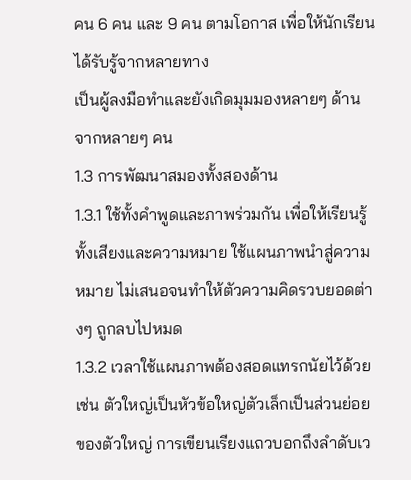คน 6 คน และ 9 คน ตามโอกาส เพื่อให้นักเรียนได้รับรู้จากหลายทาง
เป็นผู้ลงมือทำและยังเกิดมุมมองหลายๆ ด้าน จากหลายๆ คน
1.3 การพัฒนาสมองทั้งสองด้าน
1.3.1 ใช้ทั้งคำพูดและภาพร่วมกัน เพื่อให้เรียนรู้ทั้งเสียงและความหมาย ใช้แผนภาพนำสู่ความหมาย ไม่เสนอจนทำให้ตัวความคิดรวบยอดต่างๆ ถูกลบไปหมด
1.3.2 เวลาใช้แผนภาพต้องสอดแทรกนัยไว้ด้วย เช่น ตัวใหญ่เป็นหัวข้อใหญ่ตัวเล็กเป็นส่วนย่อยของตัวใหญ่ การเขียนเรียงแถวบอกถึงลำดับเว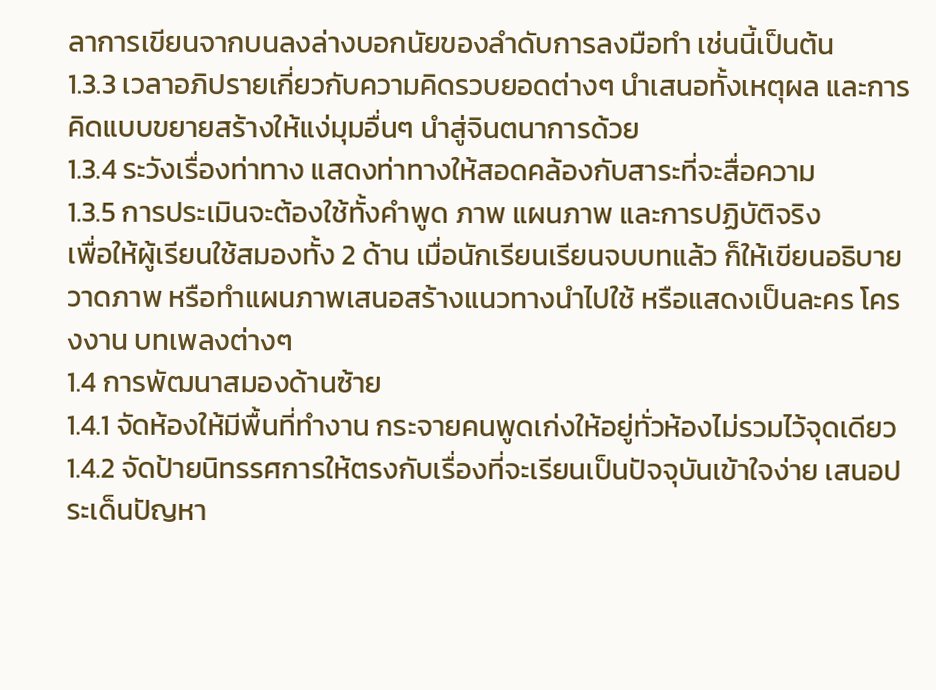ลาการเขียนจากบนลงล่างบอกนัยของลำดับการลงมือทำ เช่นนี้เป็นต้น
1.3.3 เวลาอภิปรายเกี่ยวกับความคิดรวบยอดต่างๆ นำเสนอทั้งเหตุผล และการคิดแบบขยายสร้างให้แง่มุมอื่นๆ นำสู่จินตนาการด้วย
1.3.4 ระวังเรื่องท่าทาง แสดงท่าทางให้สอดคล้องกับสาระที่จะสื่อความ
1.3.5 การประเมินจะต้องใช้ทั้งคำพูด ภาพ แผนภาพ และการปฏิบัติจริง
เพื่อให้ผู้เรียนใช้สมองทั้ง 2 ด้าน เมื่อนักเรียนเรียนจบบทแล้ว ก็ให้เขียนอธิบาย วาดภาพ หรือทำแผนภาพเสนอสร้างแนวทางนำไปใช้ หรือแสดงเป็นละคร โครงงาน บทเพลงต่างๆ
1.4 การพัฒนาสมองด้านซ้าย
1.4.1 จัดห้องให้มีพื้นที่ทำงาน กระจายคนพูดเก่งให้อยู่ทั่วห้องไม่รวมไว้จุดเดียว
1.4.2 จัดป้ายนิทรรศการให้ตรงกับเรื่องที่จะเรียนเป็นปัจจุบันเข้าใจง่าย เสนอประเด็นปัญหา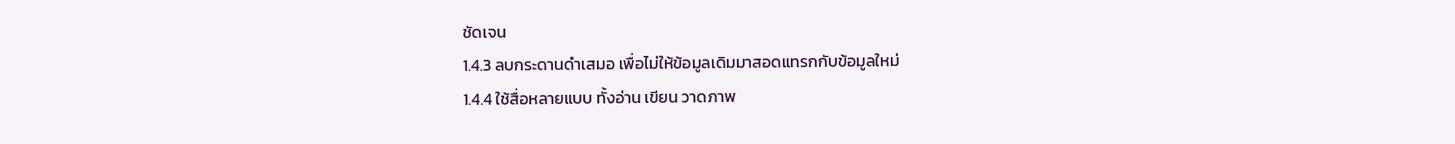ชัดเจน
1.4.3 ลบกระดานดำเสมอ เพื่อไม่ให้ข้อมูลเดิมมาสอดแทรกกับข้อมูลใหม่
1.4.4 ใช้สื่อหลายแบบ ทั้งอ่าน เขียน วาดภาพ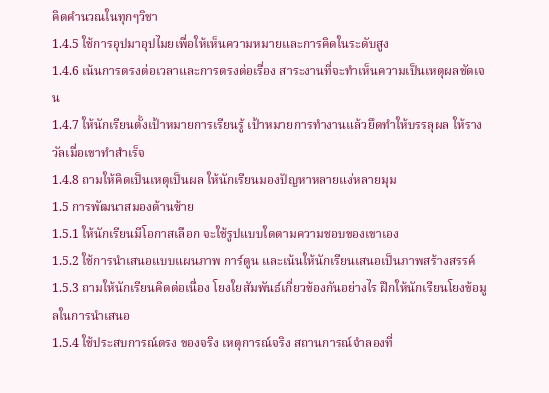คิดคำนวณในทุกๆวิชา
1.4.5 ใช้การอุปมาอุปไมยเพื่อให้เห็นความหมายและการคิดในระดับสูง
1.4.6 เน้นการตรงต่อเวลาและการตรงต่อเรื่อง สาระงานที่จะทำเห็นความเป็นเหตุผลชัดเจน
1.4.7 ให้นักเรียนตั้งเป้าหมายการเรียนรู้ เป้าหมายการทำงานแล้วยึดทำให้บรรลุผล ให้รางวัลเมื่อเขาทำสำเร็จ
1.4.8 ถามให้คิดเป็นเหตุเป็นผล ให้นักเรียนมองปัญหาหลายแง่หลายมุม
1.5 การพัฒนาสมองด้านซ้าย
1.5.1 ให้นักเรียนมีโอกาสเลือก จะใช้รูปแบบใดตามความชอบของเขาเอง
1.5.2 ใช้การนำเสนอแบบแผนภาพ การ์ตูน และเน้นให้นักเรียนเสนอเป็นภาพสร้างสรรค์
1.5.3 ถามให้นักเรียนคิดต่อเนื่อง โยงใยสัมพันธ์เกี่ยวข้องกันอย่างไร ฝึกให้นักเรียนโยงข้อมูลในการนำเสนอ
1.5.4 ใช้ประสบการณ์ตรง ของจริง เหตุการณ์จริง สถานการณ์จำลองที่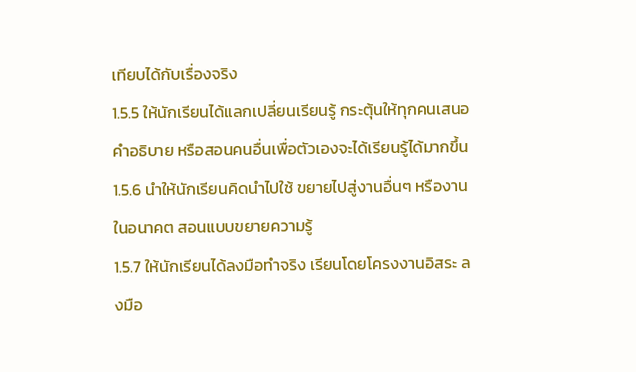เทียบได้กับเรื่องจริง
1.5.5 ให้นักเรียนได้แลกเปลี่ยนเรียนรู้ กระตุ้นให้ทุกคนเสนอคำอธิบาย หรือสอนคนอื่นเพื่อตัวเองจะได้เรียนรู้ได้มากขึ้น
1.5.6 นำให้นักเรียนคิดนำไปใช้ ขยายไปสู่งานอื่นๆ หรืองานในอนาคต สอนแบบขยายความรู้
1.5.7 ให้นักเรียนได้ลงมือทำจริง เรียนโดยโครงงานอิสระ ลงมือ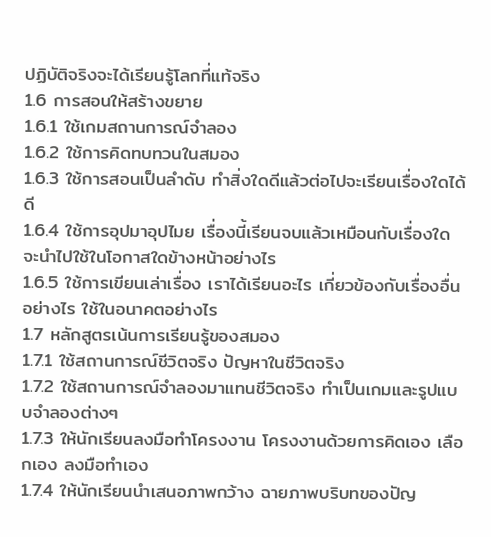ปฏิบัติจริงจะได้เรียนรู้โลกที่แท้จริง
1.6 การสอนให้สร้างขยาย
1.6.1 ใช้เกมสถานการณ์จำลอง
1.6.2 ใช้การคิดทบทวนในสมอง
1.6.3 ใช้การสอนเป็นลำดับ ทำสิ่งใดดีแล้วต่อไปจะเรียนเรื่องใดได้ดี
1.6.4 ใช้การอุปมาอุปไมย เรื่องนี้เรียนจบแล้วเหมือนกับเรื่องใด จะนำไปใช้ในโอกาสใดข้างหน้าอย่างไร
1.6.5 ใช้การเขียนเล่าเรื่อง เราได้เรียนอะไร เกี่ยวข้องกับเรื่องอื่นอย่างไร ใช้ในอนาคตอย่างไร
1.7 หลักสูตรเน้นการเรียนรู้ของสมอง
1.7.1 ใช้สถานการณ์ชีวิตจริง ปัญหาในชีวิตจริง
1.7.2 ใช้สถานการณ์จำลองมาแทนชีวิตจริง ทำเป็นเกมและรูปแบบจำลองต่างๆ
1.7.3 ให้นักเรียนลงมือทำโครงงาน โครงงานด้วยการคิดเอง เลือกเอง ลงมือทำเอง
1.7.4 ให้นักเรียนนำเสนอภาพกว้าง ฉายภาพบริบทของปัญ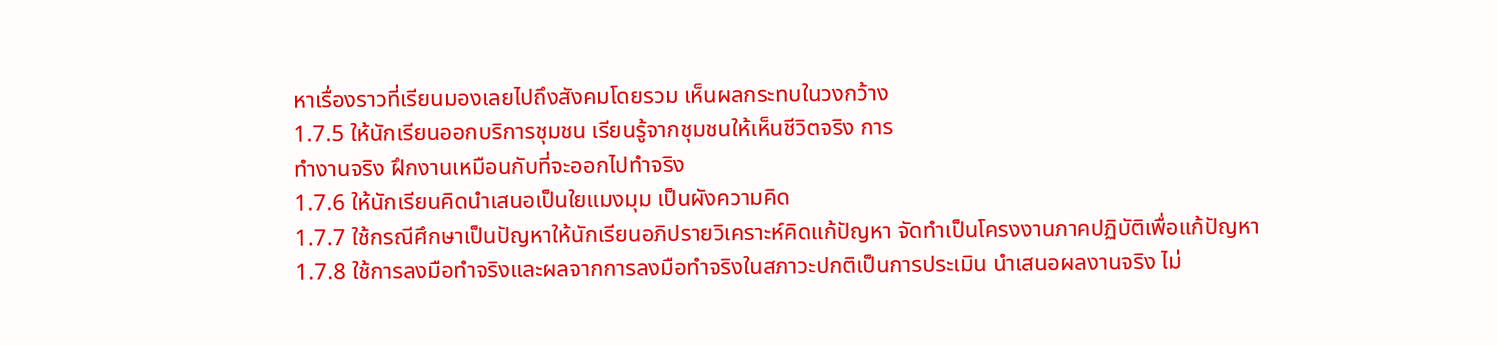หาเรื่องราวที่เรียนมองเลยไปถึงสังคมโดยรวม เห็นผลกระทบในวงกว้าง
1.7.5 ให้นักเรียนออกบริการชุมชน เรียนรู้จากชุมชนให้เห็นชีวิตจริง การ
ทำงานจริง ฝึกงานเหมือนกับที่จะออกไปทำจริง
1.7.6 ให้นักเรียนคิดนำเสนอเป็นใยแมงมุม เป็นผังความคิด
1.7.7 ใช้กรณีศึกษาเป็นปัญหาให้นักเรียนอภิปรายวิเคราะห์คิดแก้ปัญหา จัดทำเป็นโครงงานภาคปฏิบัติเพื่อแก้ปัญหา
1.7.8 ใช้การลงมือทำจริงและผลจากการลงมือทำจริงในสภาวะปกติเป็นการประเมิน นำเสนอผลงานจริง ไม่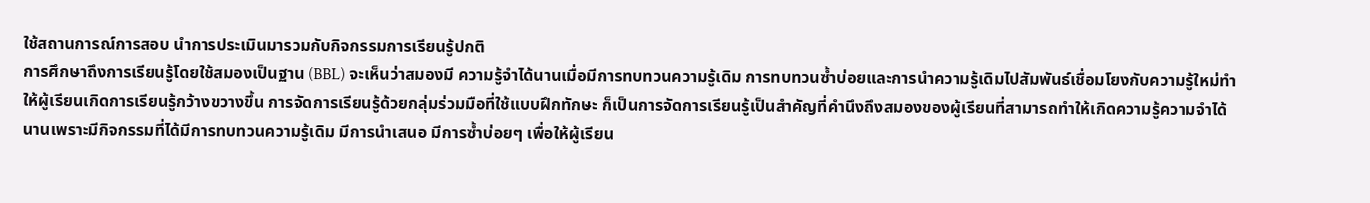ใช้สถานการณ์การสอบ นำการประเมินมารวมกับกิจกรรมการเรียนรู้ปกติ
การศึกษาถึงการเรียนรู้โดยใช้สมองเป็นฐาน (BBL) จะเห็นว่าสมองมี ความรู้จำได้นานเมื่อมีการทบทวนความรู้เดิม การทบทวนซ้ำบ่อยและการนำความรู้เดิมไปสัมพันธ์เชื่อมโยงกับความรู้ใหม่ทำให้ผู้เรียนเกิดการเรียนรู้กว้างขวางขึ้น การจัดการเรียนรู้ด้วยกลุ่มร่วมมือที่ใช้แบบฝึกทักษะ ก็เป็นการจัดการเรียนรู้เป็นสำคัญที่คำนึงถึงสมองของผู้เรียนที่สามารถทำให้เกิดความรู้ความจำได้นานเพราะมีกิจกรรมที่ได้มีการทบทวนความรู้เดิม มีการนำเสนอ มีการซ้ำบ่อยๆ เพื่อให้ผู้เรียน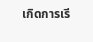เกิดการเรี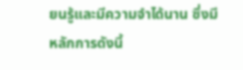ยนรู้และมีความจำได้นาน ซึ่งมีหลักการดังนี้